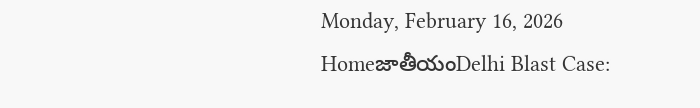Monday, February 16, 2026
HomeజాతీయంDelhi Blast Case: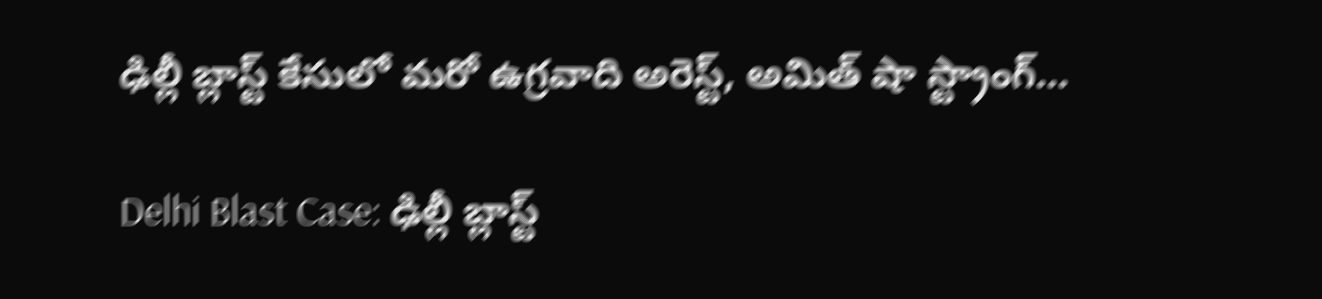ఢిల్లీ బ్లాస్ట్ కేసులో మరో ఉగ్రవాది అరెస్ట్, అమిత్ షా స్ట్రాంగ్...

Delhi Blast Case: ఢిల్లీ బ్లాస్ట్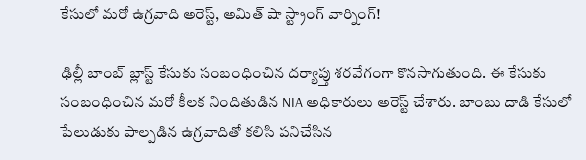కేసులో మరో ఉగ్రవాది అరెస్ట్, అమిత్ షా స్ట్రాంగ్ వార్నింగ్!

ఢిల్లీ బాంబ్ బ్లాస్ట్ కేసుకు సంబంధించిన దర్యాప్తు శరవేగంగా కొనసాగుతుంది. ఈ కేసుకు సంబంధించిన మరో కీలక నిందితుడిన NIA అధికారులు అరెస్ట్ చేశారు. బాంబు దాడి కేసులో పేలుడుకు పాల్పడిన ఉగ్రవాదితో కలిసి పనిచేసిన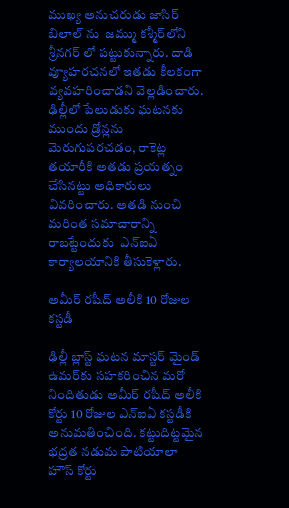ముఖ్య అనుచరుడు జాసిర్ బిలాల్‌ ను  జమ్ము కశ్మీర్‌లోని శ్రీనగర్‌ లో పట్టుకున్నారు. దాడి వ్యూహరచనలో ఇతడు కీలకంగా వ్యవహరించాడని వెల్లడించారు. ఢిల్లీలో పేలుడుకు ఘటనకు ముందు డ్రోన్లను మెరుగుపరచడం, రాకెట్ల తయారీకి అతడు ప్రయత్నం చేసినట్టు అధికారులు వివరించారు. అతడి నుంచి మరింత సమాచారాన్ని రాబట్టేందుకు  ఎన్ఐఏ కార్యాలయానికి తీసుకెళ్లారు.

అమీర్ రషీద్ అలీకి 10 రోజుల కస్టడీ

ఢిల్లీ బ్లాస్ట్ ఘటన మాస్టర్ మైండ్ ఉమర్‌కు సహకరించిన మరో నిందితుడు అమీర్ రషీద్ అలీకి కోర్టు 10 రోజుల ఎన్ఐఏ కస్టడీకి అనుమతించింది. కట్టుదిట్టమైన భద్రత నడుమ పాటియాలా హౌస్ కోర్టు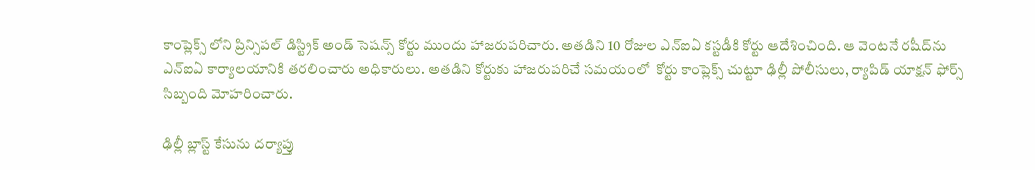కాంప్లెక్స్‌ లోని ప్రిన్సిపల్ డిస్ట్రిక్ అండ్ సెషన్స్ కోర్టు ముందు హాజరుపరిచారు. అతడిని 10 రోజుల ఎన్ఐఏ కస్టడీకి కోర్టు ఆదేశించింది. ఆ వెంటనే రషీద్‌ను ఎన్‌ఐ‌ఏ కార్యాలయానికి తరలించారు అధికారులు. అతడిని కోర్టుకు హాజరుపరిచే సమయంలో  కోర్టు కాంప్లెక్స్ చుట్టూ ఢిల్లీ పోలీసులు, ర్యాపిడ్ యాక్షన్ ఫోర్స్ సిబ్బంది మోహరించారు.

ఢిల్లీ బ్లాస్ట్ కేసును దర్యాప్తు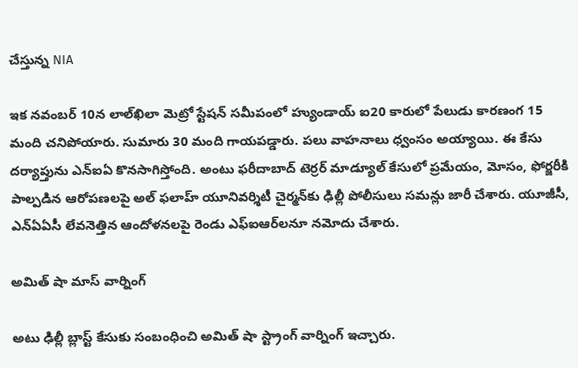చేస్తున్న NIA

ఇక నవంబర్ 10న లాల్‌ఖిలా మెట్రో స్టేషన్ సమీపంలో హ్యుండాయ్ ఐ20 కారులో పేలుడు కారణంగ 15 మంది చనిపోయారు. సుమారు 30 మంది గాయపడ్డారు. పలు వాహనాలు ధ్వంసం అయ్యాయి. ఈ కేసు దర్యాప్తును ఎన్ఐఏ కొనసాగిస్తోంది. అంటు ఫరీదాబాద్ టెర్రర్ మాడ్యూల్ కేసులో ప్రమేయం, మోసం, ఫోర్జరీకి పాల్పడిన ఆరోపణలపై అల్ ఫలాహ్ యూనివర్శిటీ చైర్మన్‌కు ఢిల్లీ పోలీసులు సమన్లు జారీ చేశారు. యూజీసీ, ఎన్ఏఏసీ లేవనెత్తిన ఆందోళనలపై రెండు ఎఫ్ఐఆర్‌లనూ నమోదు చేశారు.

అమిత్ షా మాస్ వార్నింగ్

అటు ఢిల్లీ బ్లాస్ట్ కేసుకు సంబంధించి అమిత్ షా స్ట్రాంగ్ వార్నింగ్ ఇచ్చారు.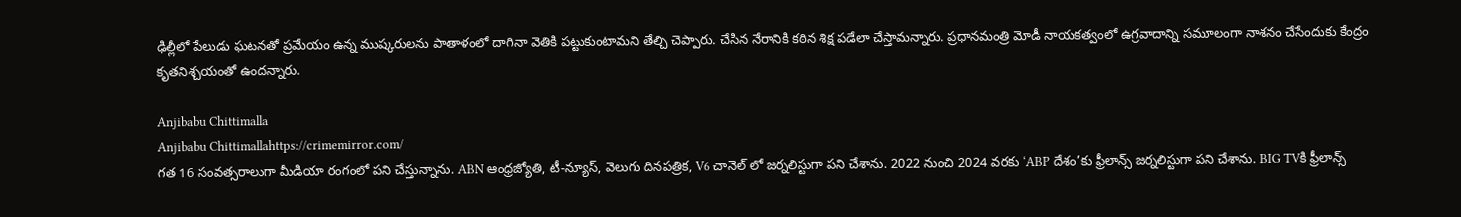ఢిల్లీలో పేలుడు ఘటనతో ప్రమేయం ఉన్న ముష్కరులను పాతాళంలో దాగినా వెతికి పట్టుకుంటామని తేల్చి చెప్పారు. చేసిన నేరానికి కఠిన శిక్ష పడేలా చేస్తామన్నారు. ప్రధానమంత్రి మోడీ నాయకత్వంలో ఉగ్రవాదాన్ని సమూలంగా నాశనం చేసేందుకు కేంద్రం కృతనిశ్చయంతో ఉందన్నారు.

Anjibabu Chittimalla
Anjibabu Chittimallahttps://crimemirror.com/
గత 16 సంవత్సరాలుగా మీడియా రంగంలో పని చేస్తున్నాను. ABN ఆంధ్రజ్యోతి, టీ-న్యూస్‌, వెలుగు దినపత్రిక, V6 చానెల్ లో జర్నలిస్టుగా పని చేశాను. 2022 నుంచి 2024 వరకు ‘ABP దేశం’కు ఫ్రీలాన్స్ జర్నలిస్టుగా పని చేశాను. BIG TVకి ఫ్రీలాన్స్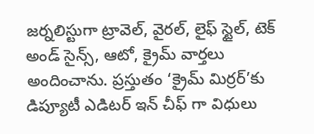జర్నలిస్టుగా ట్రావెల్, వైరల్, లైఫ్ స్టైల్, టెక్ అండ్ సైన్స్, ఆటో, క్రైమ్ వార్తలు అందించాను. ప్రస్తుతం ‘క్రైమ్ మిర్రర్’కు డిప్యూటీ ఎడిటర్ ఇన్ చీఫ్ గా విధులు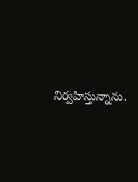నిర్వహిస్తున్నాను.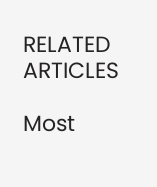RELATED ARTICLES

Most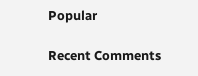Popular

Recent Comments